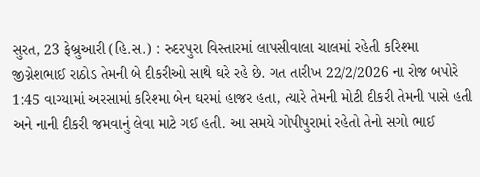સુરત, 23 ફેબ્રુઆરી (હિ.સ.) : રુદરપુરા વિસ્તારમાં લાપસીવાલા ચાલમાં રહેતી કરિશ્મા જીગ્નેશભાઈ રાઠોડ તેમની બે દીકરીઓ સાથે ઘરે રહે છે. ગત તારીખ 22/2/2026 ના રોજ બપોરે 1:45 વાગ્યામાં અરસામાં કરિશ્મા બેન ઘરમાં હાજર હતા, ત્યારે તેમની મોટી દીકરી તેમની પાસે હતી અને નાની દીકરી જમવાનું લેવા માટે ગઈ હતી. આ સમયે ગોપીપુરામાં રહેતો તેનો સગો ભાઈ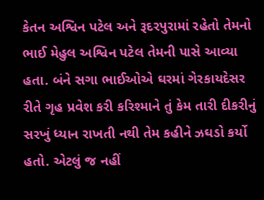કેતન અશ્વિન પટેલ અને રૂદરપુરામાં રહેતો તેમનો ભાઈ મેહુલ અશ્વિન પટેલ તેમની પાસે આવ્યા હતા. બંને સગા ભાઈઓએ ઘરમાં ગેરકાયદેસર રીતે ગૃહ પ્રવેશ કરી કરિશ્માને તું કેમ તારી દીકરીનું સરખું ધ્યાન રાખતી નથી તેમ કહીને ઝઘડો કર્યો હતો. એટલું જ નહીં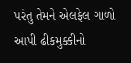પરંતુ તેમને એલફેલ ગાળો આપી ઢીકમુક્કીનો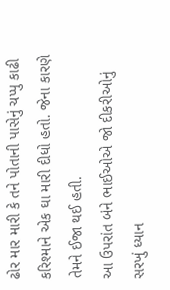ઢોર માર મારી કે તને પોતાની પાસેનું ચપ્પુ કાઢી કરિશ્માને એક ઘા મારી દીધો હતો. જેના કારણે તેમને ઈજા થઈ હતી.
આ ઉપરાંત બંને ભાઈઓએ જો દીકરીઓનું સરખું ધ્યાન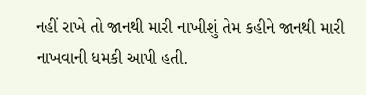નહીં રાખે તો જાનથી મારી નાખીશું તેમ કહીને જાનથી મારી નાખવાની ધમકી આપી હતી.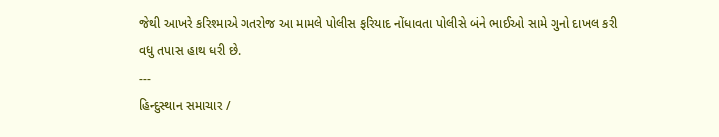જેથી આખરે કરિશ્માએ ગતરોજ આ મામલે પોલીસ ફરિયાદ નોંધાવતા પોલીસે બંને ભાઈઓ સામે ગુનો દાખલ કરી વધુ તપાસ હાથ ધરી છે.
---
હિન્દુસ્થાન સમાચાર /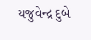યજુવેન્દ્ર દુબે